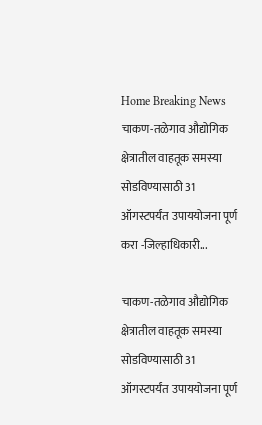Home Breaking News चाकण-तळेगाव औद्योगिक क्षेत्रातील वाहतूक समस्या सोडविण्यासाठी 31 ऑगस्टपर्यंत उपाययोजना पूर्ण करा -जिल्हाधिकारी...

चाकण-तळेगाव औद्योगिक क्षेत्रातील वाहतूक समस्या सोडविण्यासाठी 31 ऑगस्टपर्यंत उपाययोजना पूर्ण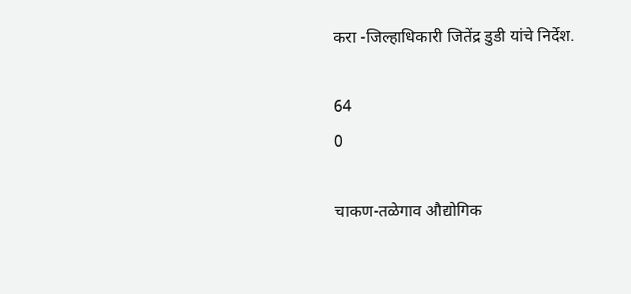करा -जिल्हाधिकारी जितेंद्र डुडी यांचे निर्देश.

64
0

चाकण-तळेगाव औद्योगिक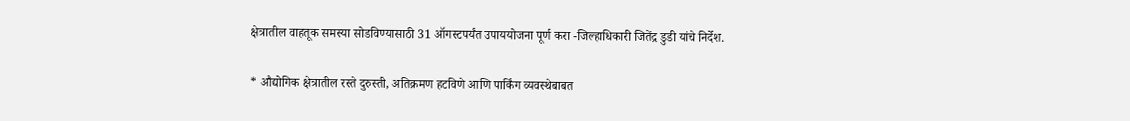क्षेत्रातील वाहतूक समस्या सोडविण्यासाठी 31 ऑगस्टपर्यंत उपाययोजना पूर्ण करा -जिल्हाधिकारी जितेंद्र डुडी यांचे निर्देश.

* औद्योगिक क्षेत्रातील रस्ते दुरुस्ती, अतिक्रमण हटविणे आणि पार्किंग व्यवस्थेबाबत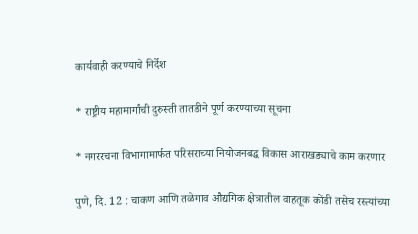कार्यवाही करण्याचे निर्देश

* राष्ट्रीय महामार्गांची दुरुस्ती तातडीने पूर्ण करण्याच्या सूचना

* नगररचना विभागामार्फत परिसराच्या नियोजनबद्ध विकास आराखड्याचे काम करणार

पुणे, दि. 12 : चाकण आणि तळेगाव औद्यगिक क्षेत्रातील वाहतूक कोंडी तसेच रस्त्यांच्या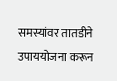समस्यांवर तातडीने उपाययोजना करून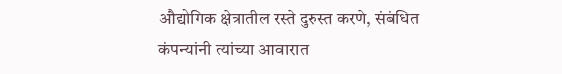औद्योगिक क्षेत्रातील रस्ते दुरुस्त करणे, संबंधित कंपन्यांनी त्यांच्या आवारात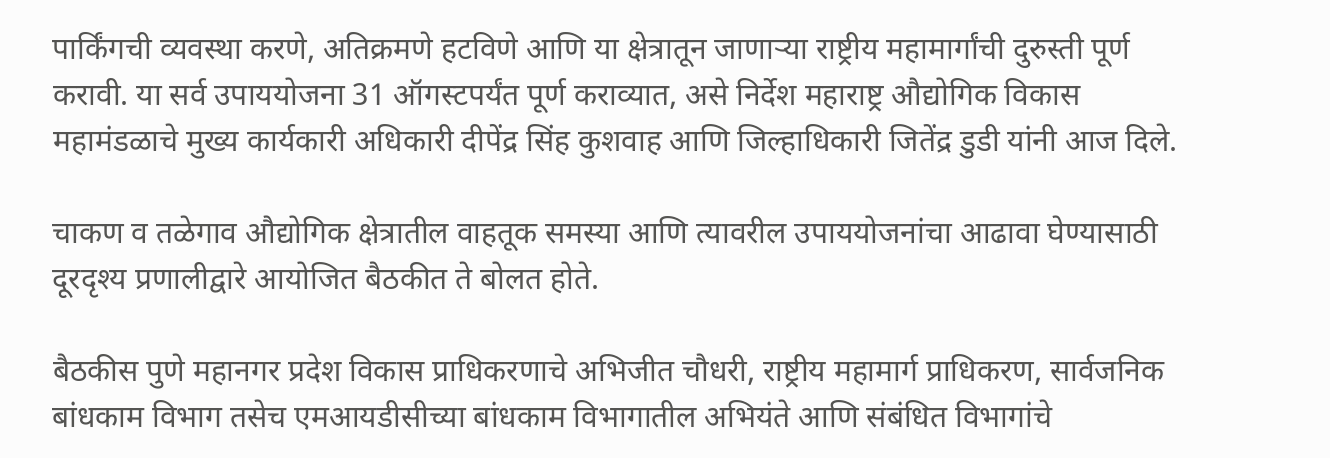पार्किंगची व्यवस्था करणे, अतिक्रमणे हटविणे आणि या क्षेत्रातून जाणाऱ्या राष्ट्रीय महामार्गांची दुरुस्ती पूर्ण करावी. या सर्व उपाययोजना 31 ऑगस्टपर्यंत पूर्ण कराव्यात, असे निर्देश महाराष्ट्र औद्योगिक विकास महामंडळाचे मुख्य कार्यकारी अधिकारी दीपेंद्र सिंह कुशवाह आणि जिल्हाधिकारी जितेंद्र डुडी यांनी आज दिले.

चाकण व तळेगाव औद्योगिक क्षेत्रातील वाहतूक समस्या आणि त्यावरील उपाययोजनांचा आढावा घेण्यासाठी दूरदृश्य प्रणालीद्वारे आयोजित बैठकीत ते बोलत होते.

बैठकीस पुणे महानगर प्रदेश विकास प्राधिकरणाचे अभिजीत चौधरी, राष्ट्रीय महामार्ग प्राधिकरण, सार्वजनिक बांधकाम विभाग तसेच एमआयडीसीच्या बांधकाम विभागातील अभियंते आणि संबंधित विभागांचे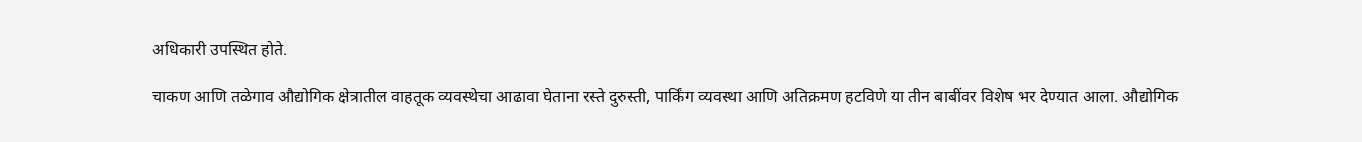अधिकारी उपस्थित होते.

चाकण आणि तळेगाव औद्योगिक क्षेत्रातील वाहतूक व्यवस्थेचा आढावा घेताना रस्ते दुरुस्ती, पार्किंग व्यवस्था आणि अतिक्रमण हटविणे या तीन बाबींवर विशेष भर देण्यात आला. औद्योगिक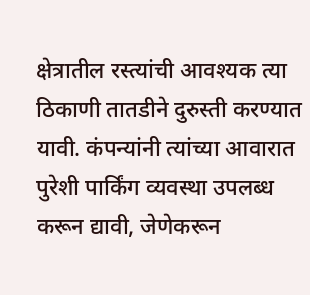क्षेत्रातील रस्त्यांची आवश्यक त्या ठिकाणी तातडीने दुरुस्ती करण्यात यावी. कंपन्यांनी त्यांच्या आवारात पुरेशी पार्किंग व्यवस्था उपलब्ध करून द्यावी, जेणेकरून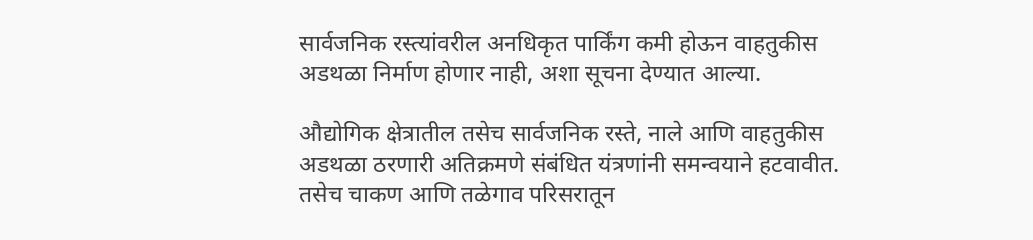सार्वजनिक रस्त्यांवरील अनधिकृत पार्किंग कमी होऊन वाहतुकीस अडथळा निर्माण होणार नाही, अशा सूचना देण्यात आल्या.

औद्योगिक क्षेत्रातील तसेच सार्वजनिक रस्ते, नाले आणि वाहतुकीस अडथळा ठरणारी अतिक्रमणे संबंधित यंत्रणांनी समन्वयाने हटवावीत. तसेच चाकण आणि तळेगाव परिसरातून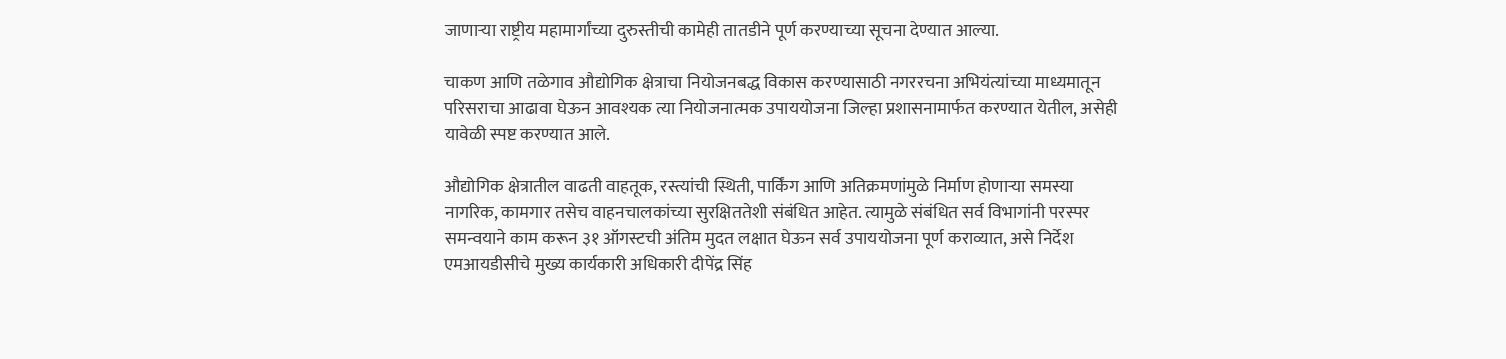जाणाऱ्या राष्ट्रीय महामार्गांच्या दुरुस्तीची कामेही तातडीने पूर्ण करण्याच्या सूचना देण्यात आल्या.

चाकण आणि तळेगाव औद्योगिक क्षेत्राचा नियोजनबद्ध विकास करण्यासाठी नगररचना अभियंत्यांच्या माध्यमातून परिसराचा आढावा घेऊन आवश्यक त्या नियोजनात्मक उपाययोजना जिल्हा प्रशासनामार्फत करण्यात येतील, असेही यावेळी स्पष्ट करण्यात आले.

औद्योगिक क्षेत्रातील वाढती वाहतूक, रस्त्यांची स्थिती, पार्किंग आणि अतिक्रमणांमुळे निर्माण होणाऱ्या समस्या नागरिक, कामगार तसेच वाहनचालकांच्या सुरक्षिततेशी संबंधित आहेत. त्यामुळे संबंधित सर्व विभागांनी परस्पर समन्वयाने काम करून ३१ ऑगस्टची अंतिम मुदत लक्षात घेऊन सर्व उपाययोजना पूर्ण कराव्यात, असे निर्देश एमआयडीसीचे मुख्य कार्यकारी अधिकारी दीपेंद्र सिंह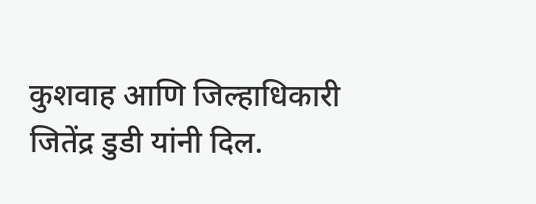कुशवाह आणि जिल्हाधिकारी जितेंद्र डुडी यांनी दिल.